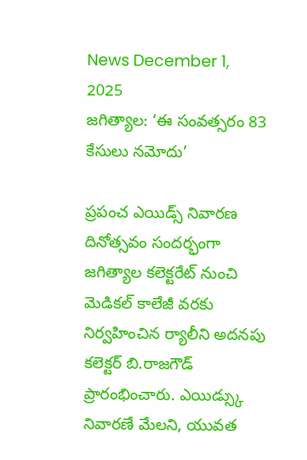News December 1, 2025
జగిత్యాల: ‘ఈ సంవత్సరం 83 కేసులు నమోదు’

ప్రపంచ ఎయిడ్స్ నివారణ దినోత్సవం సందర్భంగా జగిత్యాల కలెక్టరేట్ నుంచి మెడికల్ కాలేజీ వరకు నిర్వహించిన ర్యాలీని అదనపు కలెక్టర్ బి.రాజగౌడ్ ప్రారంభించారు. ఎయిడ్స్కు నివారణే మేలని, యువత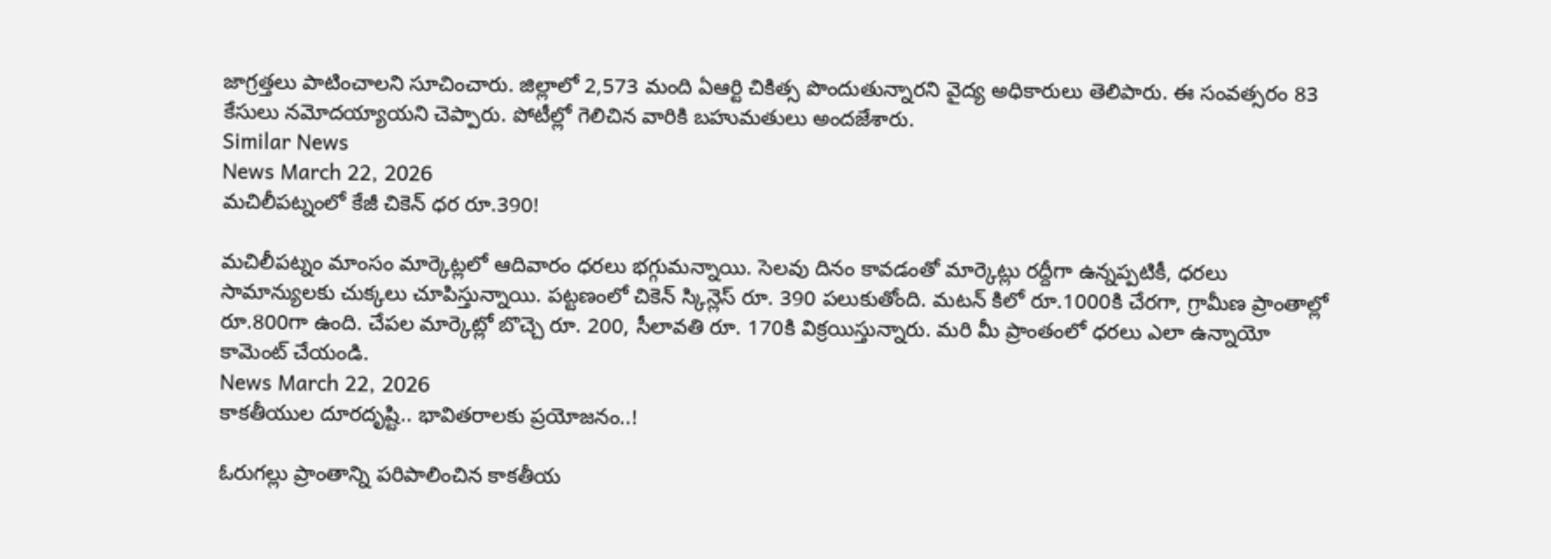జాగ్రత్తలు పాటించాలని సూచించారు. జిల్లాలో 2,573 మంది ఏఆర్టి చికిత్స పొందుతున్నారని వైద్య అధికారులు తెలిపారు. ఈ సంవత్సరం 83 కేసులు నమోదయ్యాయని చెప్పారు. పోటీల్లో గెలిచిన వారికి బహుమతులు అందజేశారు.
Similar News
News March 22, 2026
మచిలీపట్నంలో కేజీ చికెన్ ధర రూ.390!

మచిలీపట్నం మాంసం మార్కెట్లలో ఆదివారం ధరలు భగ్గుమన్నాయి. సెలవు దినం కావడంతో మార్కెట్లు రద్దీగా ఉన్నప్పటికీ, ధరలు సామాన్యులకు చుక్కలు చూపిస్తున్నాయి. పట్టణంలో చికెన్ స్కిన్లెస్ రూ. 390 పలుకుతోంది. మటన్ కిలో రూ.1000కి చేరగా, గ్రామీణ ప్రాంతాల్లో రూ.800గా ఉంది. చేపల మార్కెట్లో బొచ్చె రూ. 200, సీలావతి రూ. 170కి విక్రయిస్తున్నారు. మరి మీ ప్రాంతంలో ధరలు ఎలా ఉన్నాయో కామెంట్ చేయండి.
News March 22, 2026
కాకతీయుల దూరదృష్టి.. భావితరాలకు ప్రయోజనం..!

ఓరుగల్లు ప్రాంతాన్ని పరిపాలించిన కాకతీయ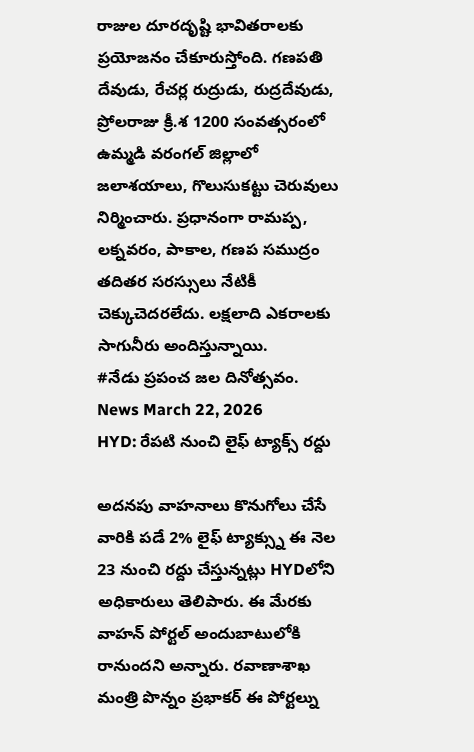రాజుల దూరదృష్టి భావితరాలకు ప్రయోజనం చేకూరుస్తోంది. గణపతి దేవుడు, రేచర్ల రుద్రుడు, రుద్రదేవుడు, ప్రోలరాజు క్రీ.శ 1200 సంవత్సరంలో ఉమ్మడి వరంగల్ జిల్లాలో జలాశయాలు, గొలుసుకట్టు చెరువులు నిర్మించారు. ప్రధానంగా రామప్ప, లక్నవరం, పాకాల, గణప సముద్రం తదితర సరస్సులు నేటికీ చెక్కుచెదరలేదు. లక్షలాది ఎకరాలకు సాగునీరు అందిస్తున్నాయి.
#నేడు ప్రపంచ జల దినోత్సవం.
News March 22, 2026
HYD: రేపటి నుంచి లైఫ్ ట్యాక్స్ రద్దు

అదనపు వాహనాలు కొనుగోలు చేసే వారికి పడే 2% లైఫ్ ట్యాక్స్ను ఈ నెల 23 నుంచి రద్దు చేస్తున్నట్లు HYDలోని అధికారులు తెలిపారు. ఈ మేరకు వాహన్ పోర్టల్ అందుబాటులోకి రానుందని అన్నారు. రవాణాశాఖ మంత్రి పొన్నం ప్రభాకర్ ఈ పోర్టల్ను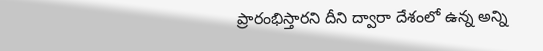ప్రారంభిస్తారని దీని ద్వారా దేశంలో ఉన్న అన్ని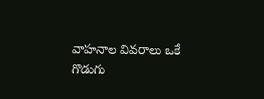వాహనాల వివరాలు ఒకే గొడుగు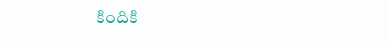కిందికి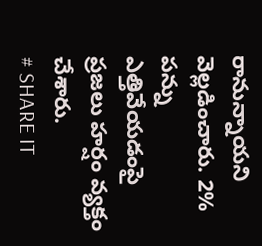రానున్నాయని వెల్లడించారు. 2% పన్ను ఎత్తివేయడంపై ప్రజలు హర్షం వ్యక్తం చేశారు.
# SHARE IT